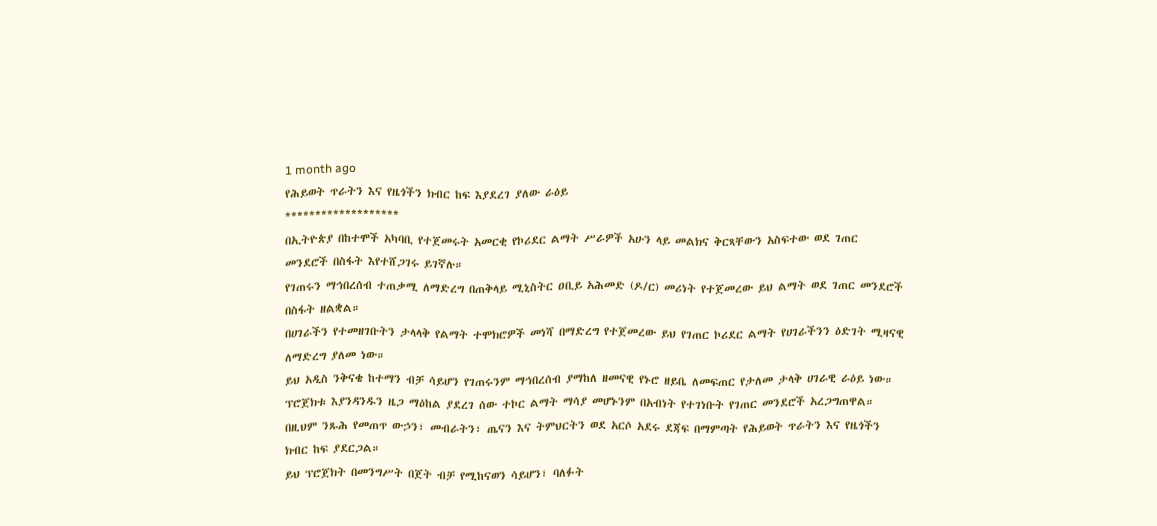1 month ago
የሕይወት ጥራትን እና የዜጎችን ክብር ከፍ እያደረገ ያለው ራዕይ
*******************
በኢትዮጵያ በከተሞች አካባቢ የተጀመሩት አመርቂ የኮሪደር ልማት ሥራዎች አሁን ላይ መልክና ቅርጻቸውን አስፍተው ወደ ገጠር መንደሮች በስፋት እየተሸጋገሩ ይገኛሉ።
የገጠሩን ማኅበረሰብ ተጠቃሚ ለማድረግ በጠቅላይ ሚኒስትር ዐቢይ አሕመድ (ዶ/ር) መሪነት የተጀመረው ይህ ልማት ወደ ገጠር መንደሮች በስፋት ዘልቋል።
በሀገራችን የተመዘገቡትን ታላላቅ የልማት ተሞክሮዎች መነሻ በማድረግ የተጀመረው ይህ የገጠር ኮሪደር ልማት የሀገራችንን ዕድገት ሚዛናዊ ለማድረግ ያለመ ነው።
ይህ አዲስ ንቅናቄ ከተማን ብቻ ሳይሆን የገጠሩንም ማኅበረሰብ ያማከለ ዘመናዊ የኑሮ ዘይቤ ለመፍጠር የታለመ ታላቅ ሀገራዊ ራዕይ ነው።
ፕሮጀክቱ እያንዳንዱን ዜጋ ማዕከል ያደረገ ሰው ተኮር ልማት ማሳያ መሆኑንም በአብነት የተገነቡት የገጠር መንደሮች አረጋግጠዋል።
በዚህም ንጹሕ የመጠጥ ውኃን፣ መብራትን፣ ጤናን እና ትምህርትን ወደ አርሶ አደሩ ደጃፍ በማምጣት የሕይወት ጥራትን እና የዜጎችን ክብር ከፍ ያደርጋል።
ይህ ፕሮጀክት በመንግሥት በጀት ብቻ የሚከናወን ሳይሆን፣ ባለፉት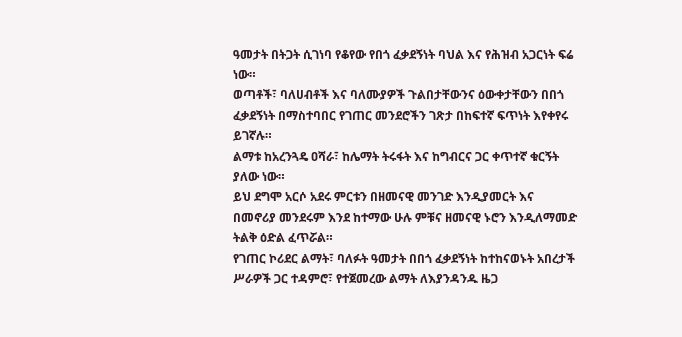ዓመታት በትጋት ሲገነባ የቆየው የበጎ ፈቃደኝነት ባህል እና የሕዝብ አጋርነት ፍሬ ነው።
ወጣቶች፣ ባለሀብቶች እና ባለሙያዎች ጉልበታቸውንና ዕውቀታቸውን በበጎ ፈቃደኝነት በማስተባበር የገጠር መንደሮችን ገጽታ በከፍተኛ ፍጥነት እየቀየሩ ይገኛሉ።
ልማቱ ከአረንጓዴ ዐሻራ፣ ከሌማት ትሩፋት እና ከግብርና ጋር ቀጥተኛ ቁርኝት ያለው ነው።
ይህ ደግሞ አርሶ አደሩ ምርቱን በዘመናዊ መንገድ እንዲያመርት እና በመኖሪያ መንደሩም እንደ ከተማው ሁሉ ምቹና ዘመናዊ ኑሮን እንዲለማመድ ትልቅ ዕድል ፈጥሯል።
የገጠር ኮሪደር ልማት፣ ባለፉት ዓመታት በበጎ ፈቃደኝነት ከተከናወኑት አበረታች ሥራዎች ጋር ተዳምሮ፣ የተጀመረው ልማት ለእያንዳንዱ ዜጋ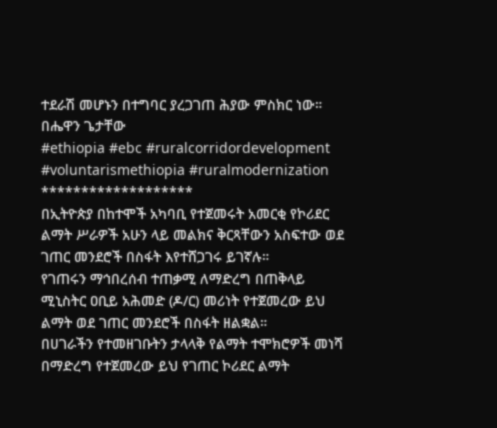ተደራሽ መሆኑን በተግባር ያረጋገጠ ሕያው ምስክር ነው።
በሔዋን ጌታቸው
#ethiopia #ebc #ruralcorridordevelopment #voluntarismethiopia #ruralmodernization
*******************
በኢትዮጵያ በከተሞች አካባቢ የተጀመሩት አመርቂ የኮሪደር ልማት ሥራዎች አሁን ላይ መልክና ቅርጻቸውን አስፍተው ወደ ገጠር መንደሮች በስፋት እየተሸጋገሩ ይገኛሉ።
የገጠሩን ማኅበረሰብ ተጠቃሚ ለማድረግ በጠቅላይ ሚኒስትር ዐቢይ አሕመድ (ዶ/ር) መሪነት የተጀመረው ይህ ልማት ወደ ገጠር መንደሮች በስፋት ዘልቋል።
በሀገራችን የተመዘገቡትን ታላላቅ የልማት ተሞክሮዎች መነሻ በማድረግ የተጀመረው ይህ የገጠር ኮሪደር ልማት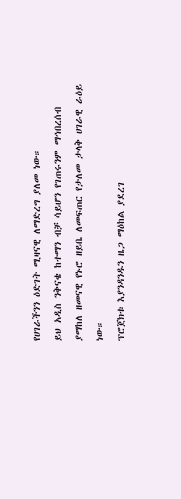የሀገራችንን ዕድገት ሚዛናዊ ለማድረግ ያለመ ነው።
ይህ አዲስ ንቅናቄ ከተማን ብቻ ሳይሆን የገጠሩንም ማኅበረሰብ ያማከለ ዘመናዊ የኑሮ ዘይቤ ለመፍጠር የታለመ ታላቅ ሀገራዊ ራዕይ ነው።
ፕሮጀክቱ እያንዳንዱን ዜጋ ማዕከል ያደረገ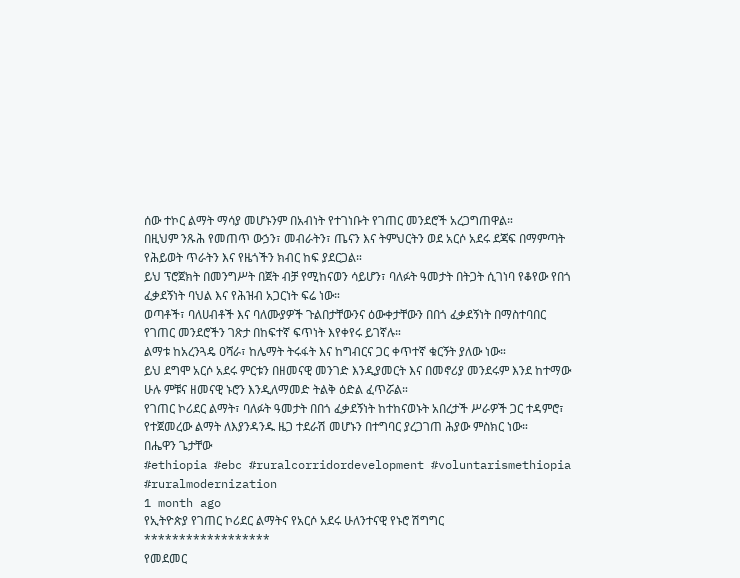ሰው ተኮር ልማት ማሳያ መሆኑንም በአብነት የተገነቡት የገጠር መንደሮች አረጋግጠዋል።
በዚህም ንጹሕ የመጠጥ ውኃን፣ መብራትን፣ ጤናን እና ትምህርትን ወደ አርሶ አደሩ ደጃፍ በማምጣት የሕይወት ጥራትን እና የዜጎችን ክብር ከፍ ያደርጋል።
ይህ ፕሮጀክት በመንግሥት በጀት ብቻ የሚከናወን ሳይሆን፣ ባለፉት ዓመታት በትጋት ሲገነባ የቆየው የበጎ ፈቃደኝነት ባህል እና የሕዝብ አጋርነት ፍሬ ነው።
ወጣቶች፣ ባለሀብቶች እና ባለሙያዎች ጉልበታቸውንና ዕውቀታቸውን በበጎ ፈቃደኝነት በማስተባበር የገጠር መንደሮችን ገጽታ በከፍተኛ ፍጥነት እየቀየሩ ይገኛሉ።
ልማቱ ከአረንጓዴ ዐሻራ፣ ከሌማት ትሩፋት እና ከግብርና ጋር ቀጥተኛ ቁርኝት ያለው ነው።
ይህ ደግሞ አርሶ አደሩ ምርቱን በዘመናዊ መንገድ እንዲያመርት እና በመኖሪያ መንደሩም እንደ ከተማው ሁሉ ምቹና ዘመናዊ ኑሮን እንዲለማመድ ትልቅ ዕድል ፈጥሯል።
የገጠር ኮሪደር ልማት፣ ባለፉት ዓመታት በበጎ ፈቃደኝነት ከተከናወኑት አበረታች ሥራዎች ጋር ተዳምሮ፣ የተጀመረው ልማት ለእያንዳንዱ ዜጋ ተደራሽ መሆኑን በተግባር ያረጋገጠ ሕያው ምስክር ነው።
በሔዋን ጌታቸው
#ethiopia #ebc #ruralcorridordevelopment #voluntarismethiopia #ruralmodernization
1 month ago
የኢትዮጵያ የገጠር ኮሪደር ልማትና የአርሶ አደሩ ሁለንተናዊ የኑሮ ሽግግር
******************
የመደመር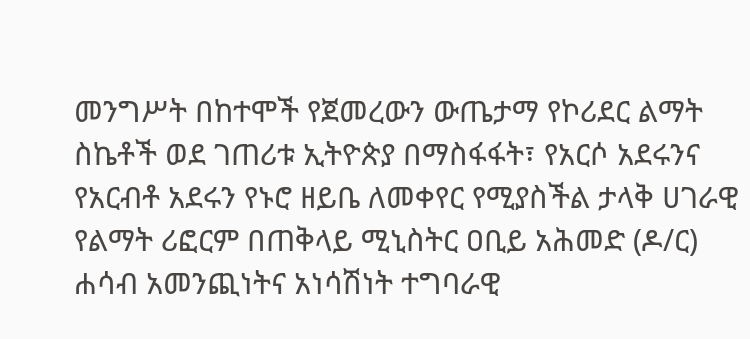መንግሥት በከተሞች የጀመረውን ውጤታማ የኮሪደር ልማት ስኬቶች ወደ ገጠሪቱ ኢትዮጵያ በማስፋፋት፣ የአርሶ አደሩንና የአርብቶ አደሩን የኑሮ ዘይቤ ለመቀየር የሚያስችል ታላቅ ሀገራዊ የልማት ሪፎርም በጠቅላይ ሚኒስትር ዐቢይ አሕመድ (ዶ/ር) ሐሳብ አመንጪነትና አነሳሽነት ተግባራዊ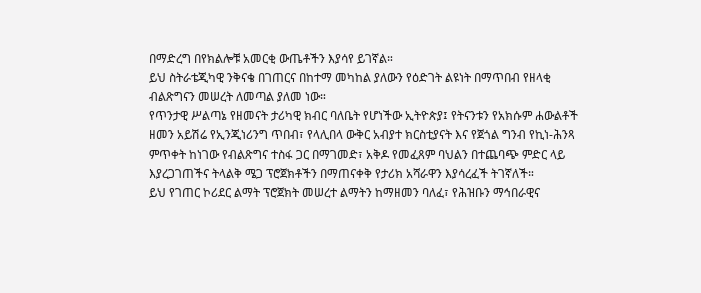በማድረግ በየክልሎቹ አመርቂ ውጤቶችን እያሳየ ይገኛል።
ይህ ስትራቴጂካዊ ንቅናቄ በገጠርና በከተማ መካከል ያለውን የዕድገት ልዩነት በማጥበብ የዘላቂ ብልጽግናን መሠረት ለመጣል ያለመ ነው።
የጥንታዊ ሥልጣኔ የዘመናት ታሪካዊ ክብር ባለቤት የሆነችው ኢትዮጵያ፤ የትናንቱን የአክሱም ሐውልቶች ዘመን አይሽሬ የኢንጂነሪንግ ጥበብ፣ የላሊበላ ውቅር አብያተ ክርስቲያናት እና የጀጎል ግንብ የኪነ-ሕንጻ ምጥቀት ከነገው የብልጽግና ተስፋ ጋር በማገመድ፣ አቅዶ የመፈጸም ባህልን በተጨባጭ ምድር ላይ እያረጋገጠችና ትላልቅ ሜጋ ፕሮጀክቶችን በማጠናቀቅ የታሪክ አሻራዋን እያሳረፈች ትገኛለች።
ይህ የገጠር ኮሪደር ልማት ፕሮጀክት መሠረተ ልማትን ከማዘመን ባለፈ፣ የሕዝቡን ማኅበራዊና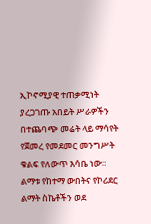ኢኮኖሚያዊ ተጠቃሚነት ያረጋገጡ አበይት ሥራዎችን በተጨባጭ መሬት ላይ ማሳየት የጀመረ የመደመር መንግሥት ቁልፍ የለውጥ እሳቤ ነው። ልማቱ የከተማ ውበትና የኮሪደር ልማት ስኬቶችን ወደ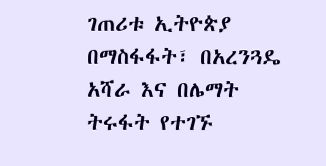ገጠሪቱ ኢትዮጵያ በማስፋፋት፣ በአረንጓዴ አሻራ እና በሌማት ትሩፋት የተገኙ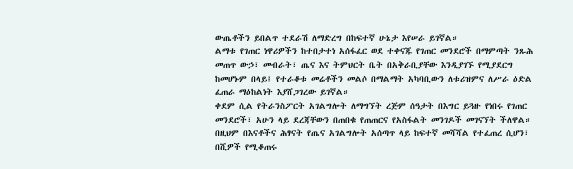ውጤቶችን ይበልጥ ተደራሽ ለማድረግ በከፍተኛ ሁኔታ እየሠራ ይገኛል።
ልማቱ የገጠር ነዋሪዎችን ከተበታተነ አሰፋፈር ወደ ተቀናጁ የገጠር መንደሮች በማምጣት ንጹሕ መጠጥ ውኃ፣ መብራት፣ ጤና እና ትምህርት ቤት በአቅራቢያቸው እንዲያገኙ የሚያደርግ ከመሆኑም በላይ፤ የተራቆቱ መሬቶችን መልሶ በማልማት አካባቢውን ለቱሪዝምና ለሥራ ዕድል ፈጠራ ማዕከልነት እያሸጋገረው ይገኛል።
ቀደም ሲል የትራንስፖርት አገልግሎት ለማግኘት ረጅም ሰዓታት በእግር ይጓዙ የነበሩ የገጠር መንደሮች፣ አሁን ላይ ደረጃቸውን በጠበቁ የጠጠርና የአስፋልት መንገዶች መገናኘት ችለዋል።
በዚህም በእናቶችና ሕፃናት የጤና አገልግሎት አሰጣጥ ላይ ከፍተኛ መሻሻል የተፈጠረ ሲሆን፣ በሺዎች የሚቆጠሩ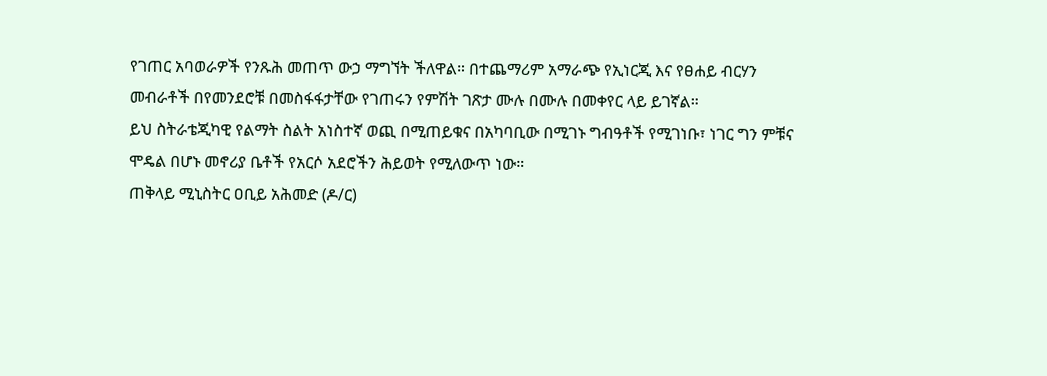የገጠር አባወራዎች የንጹሕ መጠጥ ውኃ ማግኘት ችለዋል። በተጨማሪም አማራጭ የኢነርጂ እና የፀሐይ ብርሃን መብራቶች በየመንደሮቹ በመስፋፋታቸው የገጠሩን የምሽት ገጽታ ሙሉ በሙሉ በመቀየር ላይ ይገኛል።
ይህ ስትራቴጂካዊ የልማት ስልት አነስተኛ ወጪ በሚጠይቁና በአካባቢው በሚገኑ ግብዓቶች የሚገነቡ፣ ነገር ግን ምቹና ሞዴል በሆኑ መኖሪያ ቤቶች የአርሶ አደሮችን ሕይወት የሚለውጥ ነው።
ጠቅላይ ሚኒስትር ዐቢይ አሕመድ (ዶ/ር)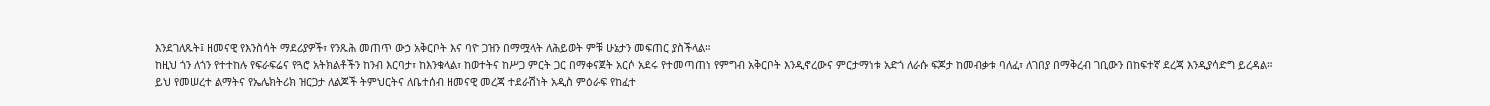እንደገለጹት፤ ዘመናዊ የእንስሳት ማደሪያዎች፣ የንጹሕ መጠጥ ውኃ አቅርቦት እና ባዮ ጋዝን በማሟላት ለሕይወት ምቹ ሁኔታን መፍጠር ያስችላል።
ከዚህ ጎን ለጎን የተተከሉ የፍራፍሬና የጓሮ አትክልቶችን ከንብ እርባታ፣ ከእንቁላል፣ ከወተትና ከሥጋ ምርት ጋር በማቀናጀት አርሶ አደሩ የተመጣጠነ የምግብ አቅርቦት እንዲኖረውና ምርታማነቱ አድጎ ለራሱ ፍጆታ ከመብቃቱ ባለፈ፣ ለገበያ በማቅረብ ገቢውን በከፍተኛ ደረጃ እንዲያሳድግ ይረዳል።
ይህ የመሠረተ ልማትና የኤሌክትሪክ ዝርጋታ ለልጆች ትምህርትና ለቤተሰብ ዘመናዊ መረጃ ተደራሽነት አዲስ ምዕራፍ የከፈተ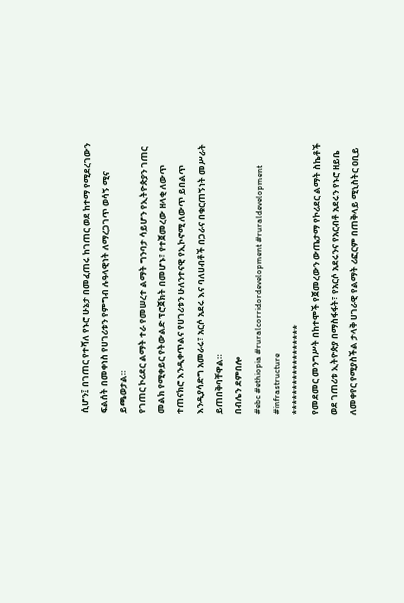ሲሆን፤ በገጠር የተሻለ የኑሮ ሁኔታ በመፈጠሩ ከገጠር ወደ ከተማ የሚደረገውን ፍልሰት በመቀነስ የሀገሪቱን የምግብ ሉዓላዊነት ለማረጋገጥ ወሳኝ ሚና ይጫወታል።
የገጠር ኮሪደር ልማት ተራ የመሠረተ ልማት ግንባታ ሳይሆን የኢትዮጵያን ገጠር መልክ የሚቀይር የትውልድ ፕሮጀክት በመሆኑ፣ የተጀመረው ዘላቂ ለውጥ ተጠናክሮ እንዲቀጥልና የሀገሪቱን ሁለንተናዊ የኢኮኖሚ ለውጥ ይበልጥ እንዲያሳድግ አመራሩ፣ አርሶ አደሩ እና ባለሀብቶች በጋራና በቁርጠኝነት መሥራት ይጠበቅባቸዋል።
በብሌን ደምበሎ
#ebc #ethiopia #ruralcorridordevelopment #ruraldevelopment #infrastructure
******************
የመደመር መንግሥት በከተሞች የጀመረውን ውጤታማ የኮሪደር ልማት ስኬቶች ወደ ገጠሪቱ ኢትዮጵያ በማስፋፋት፣ የአርሶ አደሩንና የአርብቶ አደሩን የኑሮ ዘይቤ ለመቀየር የሚያስችል ታላቅ ሀገራዊ የልማት ሪፎርም በጠቅላይ ሚኒስትር ዐቢይ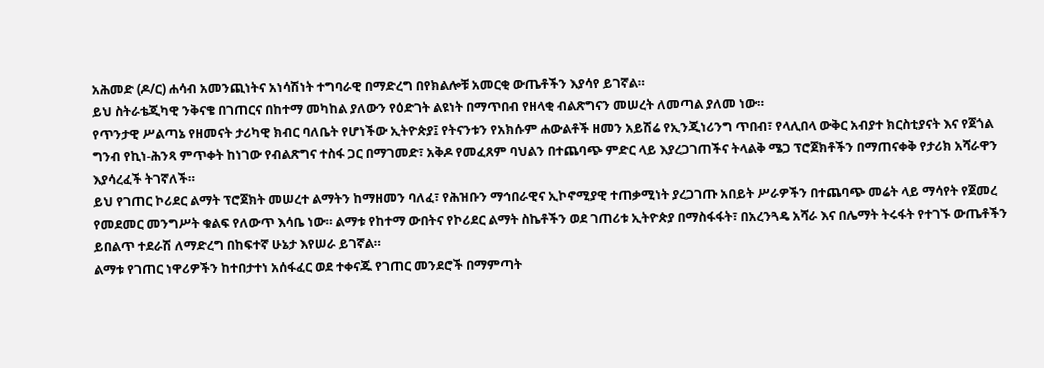አሕመድ (ዶ/ር) ሐሳብ አመንጪነትና አነሳሽነት ተግባራዊ በማድረግ በየክልሎቹ አመርቂ ውጤቶችን እያሳየ ይገኛል።
ይህ ስትራቴጂካዊ ንቅናቄ በገጠርና በከተማ መካከል ያለውን የዕድገት ልዩነት በማጥበብ የዘላቂ ብልጽግናን መሠረት ለመጣል ያለመ ነው።
የጥንታዊ ሥልጣኔ የዘመናት ታሪካዊ ክብር ባለቤት የሆነችው ኢትዮጵያ፤ የትናንቱን የአክሱም ሐውልቶች ዘመን አይሽሬ የኢንጂነሪንግ ጥበብ፣ የላሊበላ ውቅር አብያተ ክርስቲያናት እና የጀጎል ግንብ የኪነ-ሕንጻ ምጥቀት ከነገው የብልጽግና ተስፋ ጋር በማገመድ፣ አቅዶ የመፈጸም ባህልን በተጨባጭ ምድር ላይ እያረጋገጠችና ትላልቅ ሜጋ ፕሮጀክቶችን በማጠናቀቅ የታሪክ አሻራዋን እያሳረፈች ትገኛለች።
ይህ የገጠር ኮሪደር ልማት ፕሮጀክት መሠረተ ልማትን ከማዘመን ባለፈ፣ የሕዝቡን ማኅበራዊና ኢኮኖሚያዊ ተጠቃሚነት ያረጋገጡ አበይት ሥራዎችን በተጨባጭ መሬት ላይ ማሳየት የጀመረ የመደመር መንግሥት ቁልፍ የለውጥ እሳቤ ነው። ልማቱ የከተማ ውበትና የኮሪደር ልማት ስኬቶችን ወደ ገጠሪቱ ኢትዮጵያ በማስፋፋት፣ በአረንጓዴ አሻራ እና በሌማት ትሩፋት የተገኙ ውጤቶችን ይበልጥ ተደራሽ ለማድረግ በከፍተኛ ሁኔታ እየሠራ ይገኛል።
ልማቱ የገጠር ነዋሪዎችን ከተበታተነ አሰፋፈር ወደ ተቀናጁ የገጠር መንደሮች በማምጣት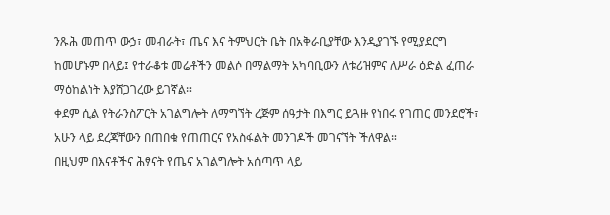ንጹሕ መጠጥ ውኃ፣ መብራት፣ ጤና እና ትምህርት ቤት በአቅራቢያቸው እንዲያገኙ የሚያደርግ ከመሆኑም በላይ፤ የተራቆቱ መሬቶችን መልሶ በማልማት አካባቢውን ለቱሪዝምና ለሥራ ዕድል ፈጠራ ማዕከልነት እያሸጋገረው ይገኛል።
ቀደም ሲል የትራንስፖርት አገልግሎት ለማግኘት ረጅም ሰዓታት በእግር ይጓዙ የነበሩ የገጠር መንደሮች፣ አሁን ላይ ደረጃቸውን በጠበቁ የጠጠርና የአስፋልት መንገዶች መገናኘት ችለዋል።
በዚህም በእናቶችና ሕፃናት የጤና አገልግሎት አሰጣጥ ላይ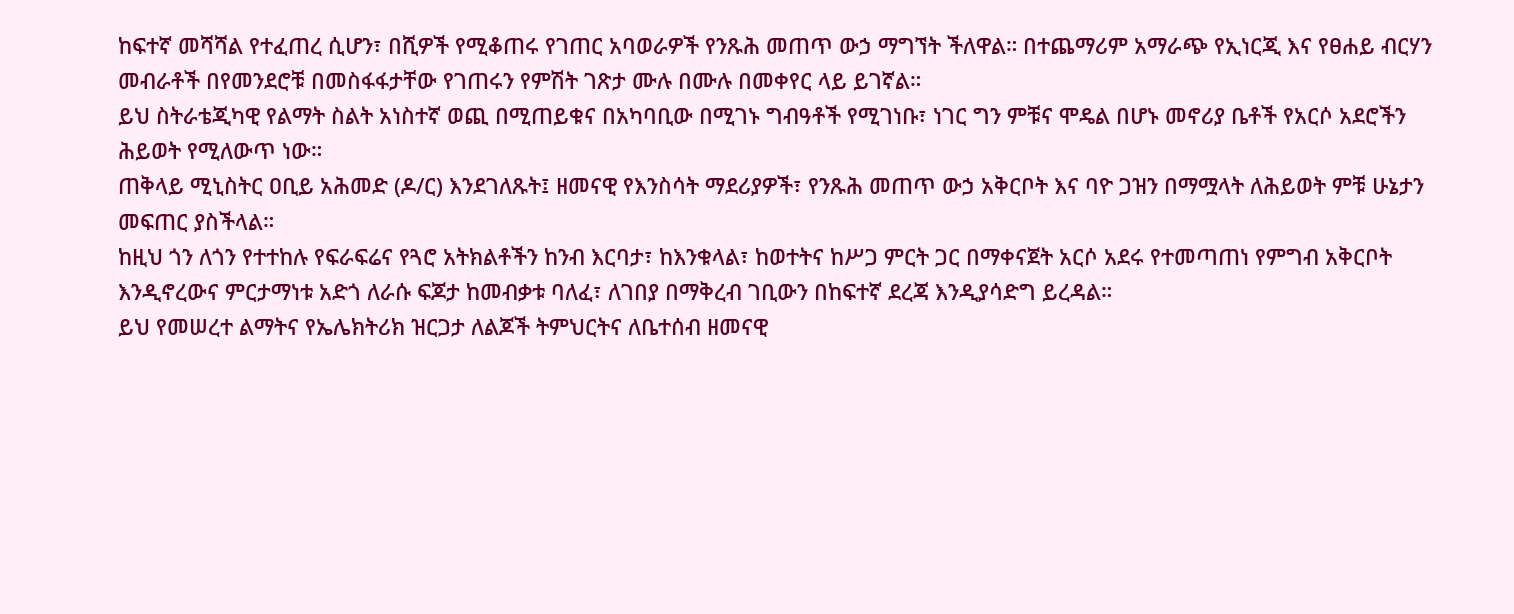ከፍተኛ መሻሻል የተፈጠረ ሲሆን፣ በሺዎች የሚቆጠሩ የገጠር አባወራዎች የንጹሕ መጠጥ ውኃ ማግኘት ችለዋል። በተጨማሪም አማራጭ የኢነርጂ እና የፀሐይ ብርሃን መብራቶች በየመንደሮቹ በመስፋፋታቸው የገጠሩን የምሽት ገጽታ ሙሉ በሙሉ በመቀየር ላይ ይገኛል።
ይህ ስትራቴጂካዊ የልማት ስልት አነስተኛ ወጪ በሚጠይቁና በአካባቢው በሚገኑ ግብዓቶች የሚገነቡ፣ ነገር ግን ምቹና ሞዴል በሆኑ መኖሪያ ቤቶች የአርሶ አደሮችን ሕይወት የሚለውጥ ነው።
ጠቅላይ ሚኒስትር ዐቢይ አሕመድ (ዶ/ር) እንደገለጹት፤ ዘመናዊ የእንስሳት ማደሪያዎች፣ የንጹሕ መጠጥ ውኃ አቅርቦት እና ባዮ ጋዝን በማሟላት ለሕይወት ምቹ ሁኔታን መፍጠር ያስችላል።
ከዚህ ጎን ለጎን የተተከሉ የፍራፍሬና የጓሮ አትክልቶችን ከንብ እርባታ፣ ከእንቁላል፣ ከወተትና ከሥጋ ምርት ጋር በማቀናጀት አርሶ አደሩ የተመጣጠነ የምግብ አቅርቦት እንዲኖረውና ምርታማነቱ አድጎ ለራሱ ፍጆታ ከመብቃቱ ባለፈ፣ ለገበያ በማቅረብ ገቢውን በከፍተኛ ደረጃ እንዲያሳድግ ይረዳል።
ይህ የመሠረተ ልማትና የኤሌክትሪክ ዝርጋታ ለልጆች ትምህርትና ለቤተሰብ ዘመናዊ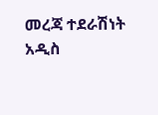መረጃ ተደራሽነት አዲስ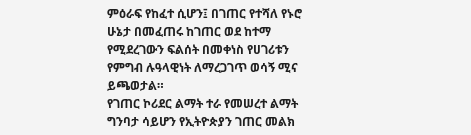ምዕራፍ የከፈተ ሲሆን፤ በገጠር የተሻለ የኑሮ ሁኔታ በመፈጠሩ ከገጠር ወደ ከተማ የሚደረገውን ፍልሰት በመቀነስ የሀገሪቱን የምግብ ሉዓላዊነት ለማረጋገጥ ወሳኝ ሚና ይጫወታል።
የገጠር ኮሪደር ልማት ተራ የመሠረተ ልማት ግንባታ ሳይሆን የኢትዮጵያን ገጠር መልክ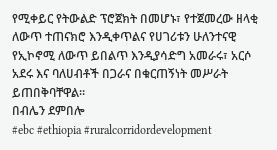የሚቀይር የትውልድ ፕሮጀክት በመሆኑ፣ የተጀመረው ዘላቂ ለውጥ ተጠናክሮ እንዲቀጥልና የሀገሪቱን ሁለንተናዊ የኢኮኖሚ ለውጥ ይበልጥ እንዲያሳድግ አመራሩ፣ አርሶ አደሩ እና ባለሀብቶች በጋራና በቁርጠኝነት መሥራት ይጠበቅባቸዋል።
በብሌን ደምበሎ
#ebc #ethiopia #ruralcorridordevelopment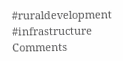#ruraldevelopment #infrastructure
Comments